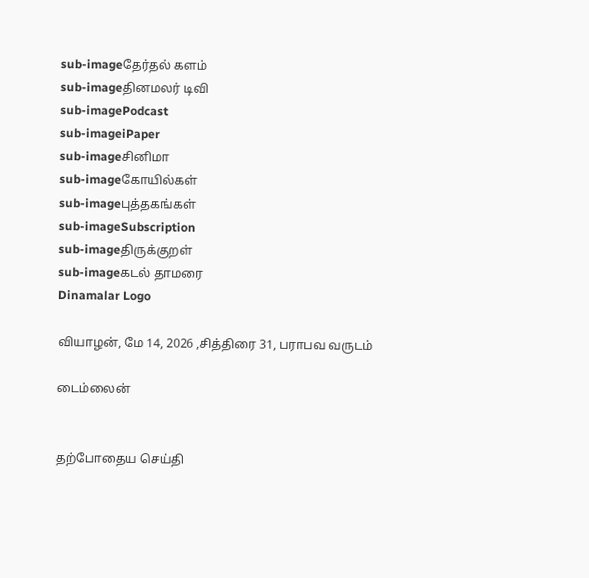sub-imageதேர்தல் களம்
sub-imageதினமலர் டிவி
sub-imagePodcast
sub-imageiPaper
sub-imageசினிமா
sub-imageகோயில்கள்
sub-imageபுத்தகங்கள்
sub-imageSubscription
sub-imageதிருக்குறள்
sub-imageகடல் தாமரை
Dinamalar Logo

வியாழன், மே 14, 2026 ,சித்திரை 31, பராபவ வருடம்

டைம்லைன்


தற்போதைய செய்தி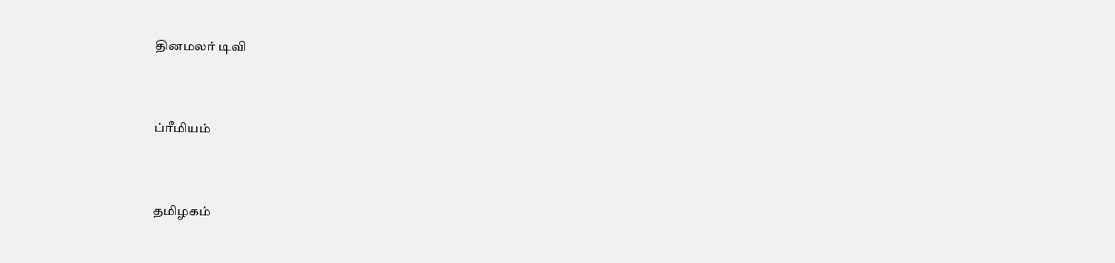தினமலர் டிவி


ப்ரீமியம்


தமிழகம்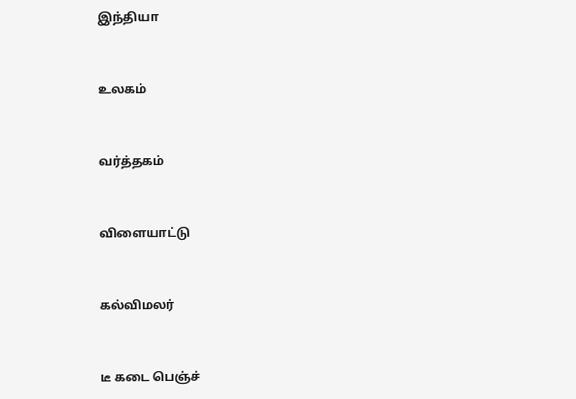இந்தியா


உலகம்


வர்த்தகம்


விளையாட்டு


கல்விமலர்


டீ கடை பெஞ்ச்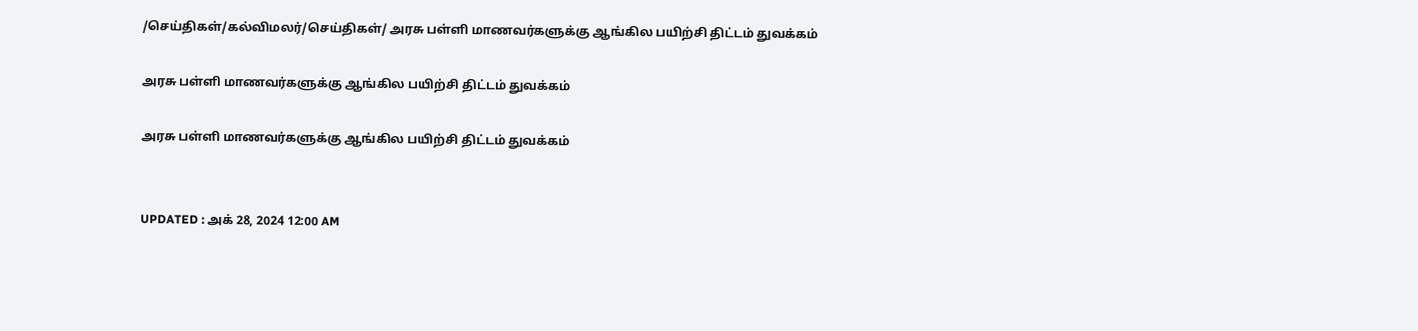/செய்திகள்/கல்விமலர்/செய்திகள்/ அரசு பள்ளி மாணவர்களுக்கு ஆங்கில பயிற்சி திட்டம் துவக்கம்

அரசு பள்ளி மாணவர்களுக்கு ஆங்கில பயிற்சி திட்டம் துவக்கம்

அரசு பள்ளி மாணவர்களுக்கு ஆங்கில பயிற்சி திட்டம் துவக்கம்


UPDATED : அக் 28, 2024 12:00 AM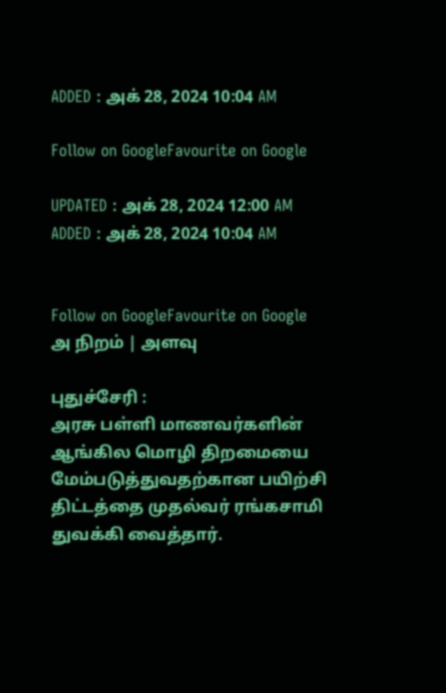ADDED : அக் 28, 2024 10:04 AM

Follow on GoogleFavourite on Google

UPDATED : அக் 28, 2024 12:00 AM ADDED : அக் 28, 2024 10:04 AM


Follow on GoogleFavourite on Google
அ நிறம் | அளவு

புதுச்சேரி :
அரசு பள்ளி மாணவர்களின் ஆங்கில மொழி திறமையை மேம்படுத்துவதற்கான பயிற்சி திட்டத்தை முதல்வர் ரங்கசாமி துவக்கி வைத்தார்.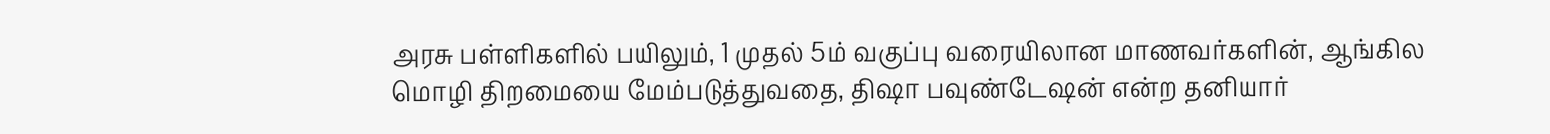அரசு பள்ளிகளில் பயிலும், 1 முதல் 5ம் வகுப்பு வரையிலான மாணவர்களின், ஆங்கில மொழி திறமையை மேம்படுத்துவதை, திஷா பவுண்டேஷன் என்ற தனியார்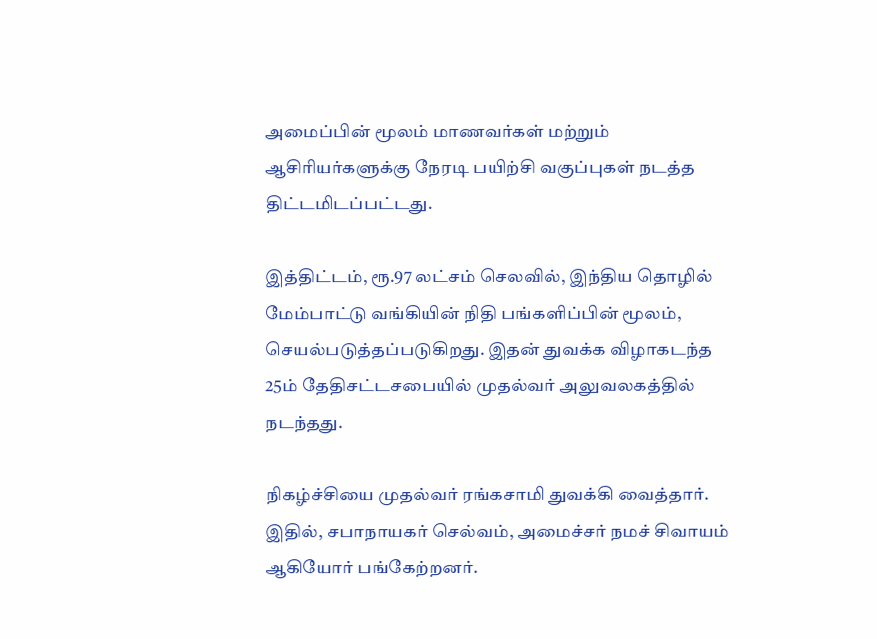அமைப்பின் மூலம் மாணவர்கள் மற்றும் ஆசிரியர்களுக்கு நேரடி பயிற்சி வகுப்புகள் நடத்த திட்டமிடப்பட்டது.

இத்திட்டம், ரூ.97 லட்சம் செலவில், இந்திய தொழில் மேம்பாட்டு வங்கியின் நிதி பங்களிப்பின் மூலம், செயல்படுத்தப்படுகிறது. இதன் துவக்க விழாகடந்த 25ம் தேதிசட்டசபையில் முதல்வர் அலுவலகத்தில் நடந்தது.

நிகழ்ச்சியை முதல்வர் ரங்கசாமி துவக்கி வைத்தார். இதில், சபாநாயகர் செல்வம், அமைச்சர் நமச் சிவாயம் ஆகியோர் பங்கேற்றனர்.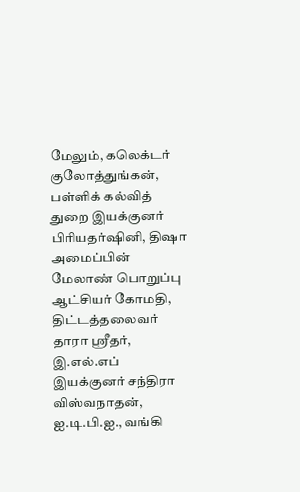மேலும், கலெக்டர் குலோத்துங்கன், பள்ளிக் கல்வித் துறை இயக்குனர் பிரியதர்ஷினி, திஷா அமைப்பின் மேலாண் பொறுப்பு ஆட்சியர் கோமதி, திட்டத்தலைவர் தாரா ஸ்ரீதர், இ.எல்.எப் இயக்குனர் சந்திரா விஸ்வநாதன், ஐ.டி.பி.ஐ., வங்கி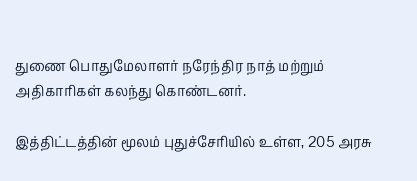துணை பொதுமேலாளர் நரேந்திர நாத் மற்றும் அதிகாரிகள் கலந்து கொண்டனர்.

இத்திட்டத்தின் மூலம் புதுச்சேரியில் உள்ள, 205 அரசு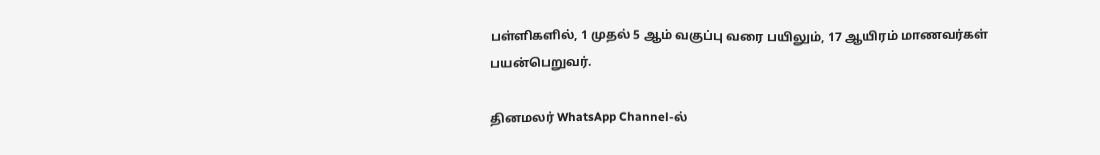பள்ளிகளில், 1 முதல் 5 ஆம் வகுப்பு வரை பயிலும், 17 ஆயிரம் மாணவர்கள் பயன்பெறுவர்.

தினமலர் WhatsApp Channel-ல்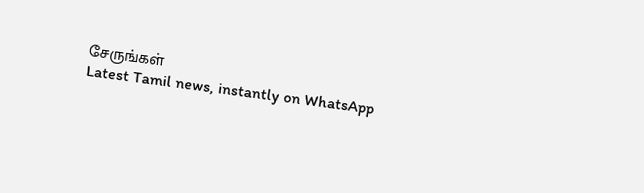சேருங்கள்
Latest Tamil news, instantly on WhatsApp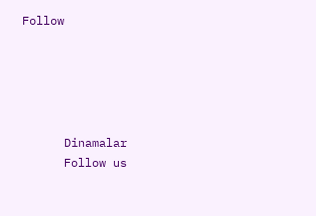Follow





      Dinamalar
      Follow us